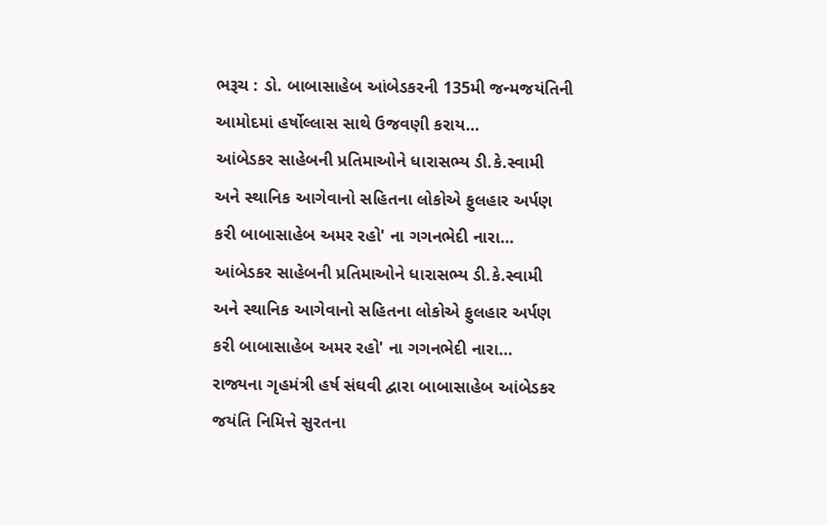ભરૂચ : ડો. બાબાસાહેબ આંબેડકરની 135મી જન્મજયંતિની આમોદમાં હર્ષોલ્લાસ સાથે ઉજવણી કરાય…
આંબેડકર સાહેબની પ્રતિમાઓને ધારાસભ્ય ડી.કે.સ્વામી અને સ્થાનિક આગેવાનો સહિતના લોકોએ ફુલહાર અર્પણ કરી બાબાસાહેબ અમર રહો' ના ગગનભેદી નારા…
આંબેડકર સાહેબની પ્રતિમાઓને ધારાસભ્ય ડી.કે.સ્વામી અને સ્થાનિક આગેવાનો સહિતના લોકોએ ફુલહાર અર્પણ કરી બાબાસાહેબ અમર રહો' ના ગગનભેદી નારા…
રાજ્યના ગૃહમંત્રી હર્ષ સંઘવી દ્વારા બાબાસાહેબ આંબેડકર જયંતિ નિમિત્તે સુરતના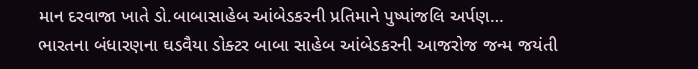માન દરવાજા ખાતે ડો.બાબાસાહેબ આંબેડકરની પ્રતિમાને પુષ્પાંજલિ અર્પણ…
ભારતના બંધારણના ઘડવૈયા ડોક્ટર બાબા સાહેબ આંબેડકરની આજરોજ જન્મ જયંતી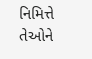નિમિત્તે તેઓને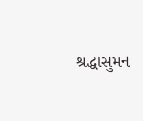શ્રદ્ધાસુમન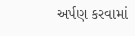અર્પણ કરવામાં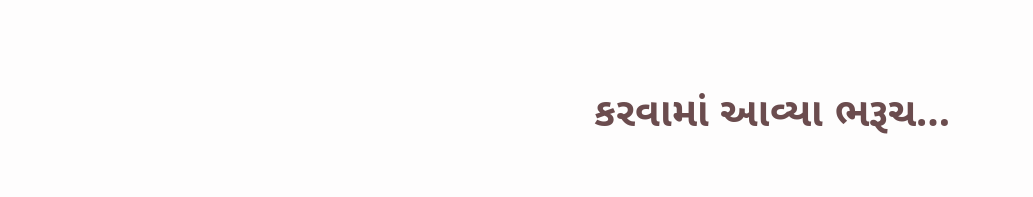કરવામાં આવ્યા ભરૂચ…